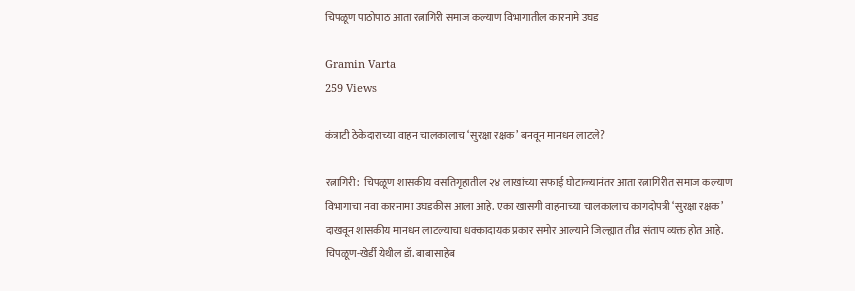चिपळूण पाठोपाठ आता रत्नागिरी समाज कल्याण विभागातील कारनामे उघड

Gramin Varta
259 Views

कंत्राटी ठेकेदाराच्या वाहन चालकालाच ‘सुरक्षा रक्षक’ बनवून मानधन लाटले?

रत्नागिरी:  चिपळूण शासकीय वसतिगृहातील २४ लाखांच्या सफाई घोटाळ्यानंतर आता रत्नागिरीत समाज कल्याण विभागाचा नवा कारनामा उघडकीस आला आहे. एका खासगी वाहनाच्या चालकालाच कागदोपत्री ‘सुरक्षा रक्षक’ दाखवून शासकीय मानधन लाटल्याचा धक्कादायक प्रकार समोर आल्याने जिल्ह्यात तीव्र संताप व्यक्त होत आहे. चिपळूण-खेर्डी येथील डॉ. बाबासाहेब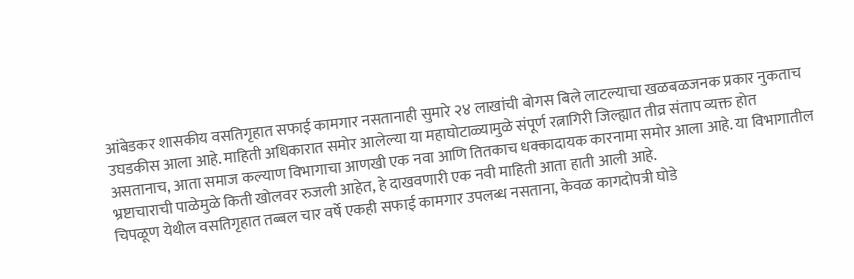आंबेडकर शासकीय वसतिगृहात सफाई कामगार नसतानाही सुमारे २४ लाखांची बोगस बिले लाटल्याचा खळबळजनक प्रकार नुकताच उघडकीस आला आहे. माहिती अधिकारात समोर आलेल्या या महाघोटाळ्यामुळे संपूर्ण रत्नागिरी जिल्ह्यात तीव्र संताप व्यक्त होत असतानाच, आता समाज कल्याण विभागाचा आणखी एक नवा आणि तितकाच धक्कादायक कारनामा समोर आला आहे. या विभागातील भ्रष्टाचाराची पाळेमुळे किती खोलवर रुजली आहेत, हे दाखवणारी एक नवी माहिती आता हाती आली आहे.
चिपळूण येथील वसतिगृहात तब्बल चार वर्षे एकही सफाई कामगार उपलब्ध नसताना, केवळ कागदोपत्री घोडे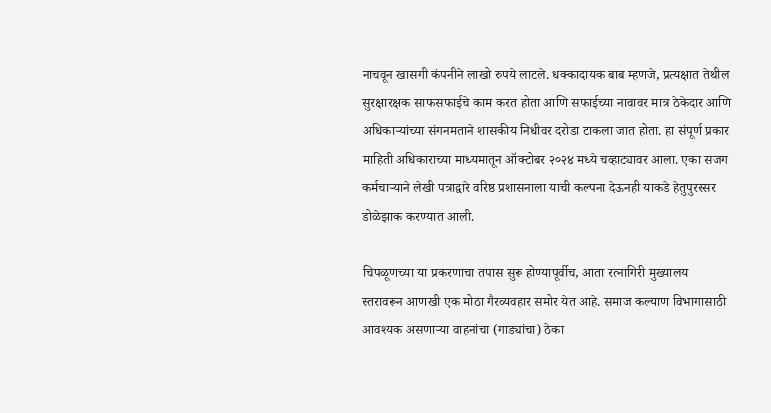नाचवून खासगी कंपनीने लाखो रुपये लाटले. धक्कादायक बाब म्हणजे, प्रत्यक्षात तेथील सुरक्षारक्षक साफसफाईचे काम करत होता आणि सफाईच्या नावावर मात्र ठेकेदार आणि अधिकाऱ्यांच्या संगनमताने शासकीय निधीवर दरोडा टाकला जात होता. हा संपूर्ण प्रकार माहिती अधिकाराच्या माध्यमातून ऑक्टोबर २०२४ मध्ये चव्हाट्यावर आला. एका सजग कर्मचाऱ्याने लेखी पत्राद्वारे वरिष्ठ प्रशासनाला याची कल्पना देऊनही याकडे हेतुपुरस्सर डोळेझाक करण्यात आली.

चिपळूणच्या या प्रकरणाचा तपास सुरू होण्यापूर्वीच, आता रत्नागिरी मुख्यालय स्तरावरून आणखी एक मोठा गैरव्यवहार समोर येत आहे. समाज कल्याण विभागासाठी आवश्यक असणाऱ्या वाहनांचा (गाड्यांचा) ठेका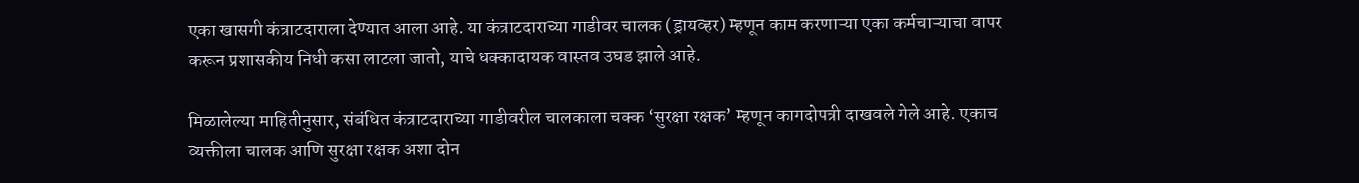एका खासगी कंत्राटदाराला देण्यात आला आहे. या कंत्राटदाराच्या गाडीवर चालक (ड्रायव्हर) म्हणून काम करणाऱ्या एका कर्मचाऱ्याचा वापर करून प्रशासकीय निधी कसा लाटला जातो, याचे धक्कादायक वास्तव उघड झाले आहे.

मिळालेल्या माहितीनुसार, संबंधित कंत्राटदाराच्या गाडीवरील चालकाला चक्क ‘सुरक्षा रक्षक’ म्हणून कागदोपत्री दाखवले गेले आहे. एकाच व्यक्तीला चालक आणि सुरक्षा रक्षक अशा दोन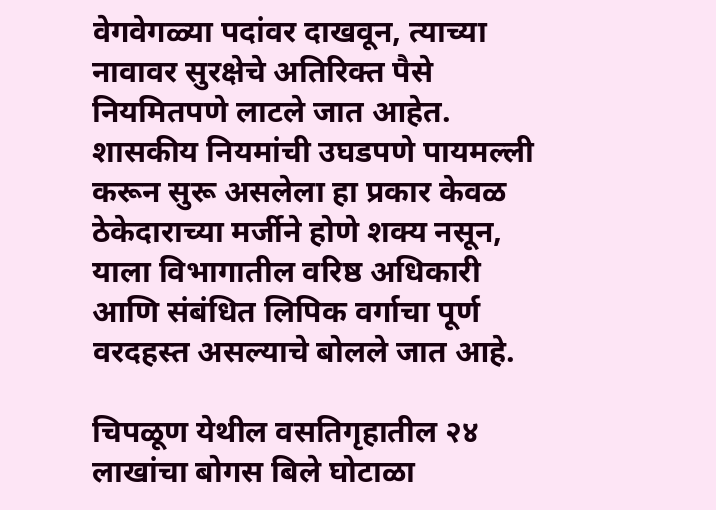वेगवेगळ्या पदांवर दाखवून, त्याच्या नावावर सुरक्षेचे अतिरिक्त पैसे नियमितपणे लाटले जात आहेत. शासकीय नियमांची उघडपणे पायमल्ली करून सुरू असलेला हा प्रकार केवळ ठेकेदाराच्या मर्जीने होणे शक्य नसून, याला विभागातील वरिष्ठ अधिकारी आणि संबंधित लिपिक वर्गाचा पूर्ण वरदहस्त असल्याचे बोलले जात आहे.

चिपळूण येथील वसतिगृहातील २४ लाखांचा बोगस बिले घोटाळा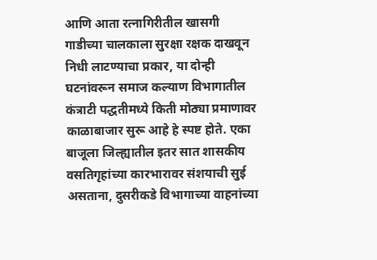आणि आता रत्नागिरीतील खासगी गाडीच्या चालकाला सुरक्षा रक्षक दाखवून निधी लाटण्याचा प्रकार, या दोन्ही घटनांवरून समाज कल्याण विभागातील कंत्राटी पद्धतीमध्ये किती मोठ्या प्रमाणावर काळाबाजार सुरू आहे हे स्पष्ट होते. एका बाजूला जिल्ह्यातील इतर सात शासकीय वसतिगृहांच्या कारभारावर संशयाची सुई असताना, दुसरीकडे विभागाच्या वाहनांच्या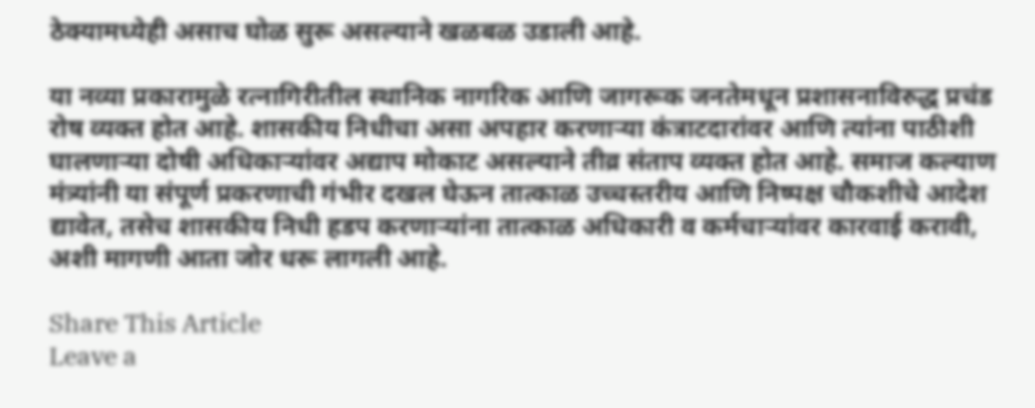ठेक्यामध्येही असाच घोळ सुरू असल्याने खळबळ उडाली आहे.

या नव्या प्रकारामुळे रत्नागिरीतील स्थानिक नागरिक आणि जागरूक जनतेमधून प्रशासनाविरुद्ध प्रचंड रोष व्यक्त होत आहे. शासकीय निधीचा असा अपहार करणाऱ्या कंत्राटदारांवर आणि त्यांना पाठीशी घालणाऱ्या दोषी अधिकाऱ्यांवर अद्याप मोकाट असल्याने तीव्र संताप व्यक्त होत आहे. समाज कल्याण मंत्र्यांनी या संपूर्ण प्रकरणाची गंभीर दखल घेऊन तात्काळ उच्चस्तरीय आणि निष्पक्ष चौकशीचे आदेश द्यावेत, तसेच शासकीय निधी हडप करणाऱ्यांना तात्काळ अधिकारी व कर्मचाऱ्यांवर कारवाई करावी, अशी मागणी आता जोर धरू लागली आहे.

Share This Article
Leave a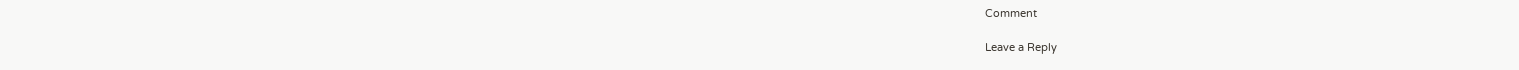Comment

Leave a Reply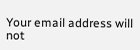Your email address will not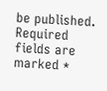be published. Required fields are marked *